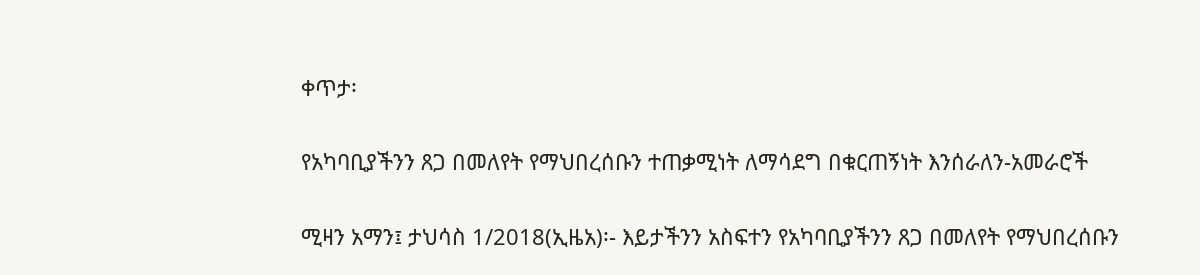ቀጥታ፡

የአካባቢያችንን ጸጋ በመለየት የማህበረሰቡን ተጠቃሚነት ለማሳደግ በቁርጠኝነት እንሰራለን-አመራሮች

ሚዛን አማን፤ ታህሳስ 1/2018(ኢዜአ)፡- እይታችንን አስፍተን የአካባቢያችንን ጸጋ በመለየት የማህበረሰቡን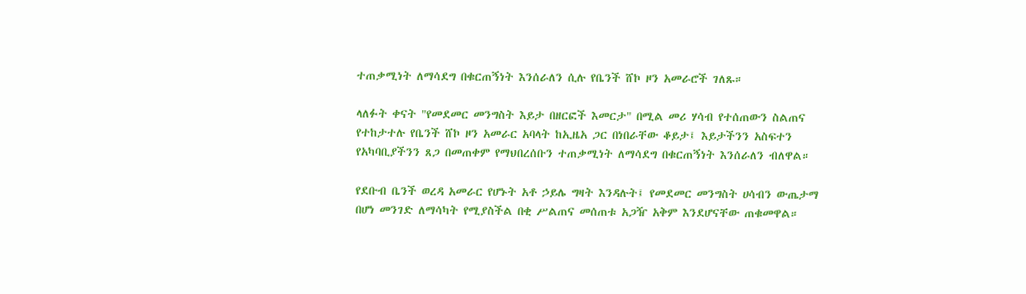ተጠቃሚነት ለማሳደግ በቁርጠኝነት እንሰራለን ሲሉ የቤንች ሸኮ ዞን አመራሮች ገለጹ።

ላለፉት ቀናት "የመደመር መንግስት እይታ በዘርፎች እመርታ" በሚል መሪ ሃሳብ የተሰጠውን ስልጠና የተከታተሉ የቤንች ሸኮ ዞን አመራር አባላት ከኢዜአ ጋር በነበራቸው ቆይታ፤ እይታችንን አስፍተን የአካባቢያችንን ጸጋ በመጠቀም የማህበረሰቡን ተጠቃሚነት ለማሳደግ በቁርጠኝነት እንሰራለን ብለዋል።

የደቡብ ቤንች ወረዳ አመራር የሆኑት አቶ ኃይሌ ግዛት እንዳሉት፤ የመደመር መንግስት ሀሳብን ውጤታማ በሆነ መንገድ ለማሳካት የሚያስችል በቂ ሥልጠና መሰጠቱ አጋዥ አቅም እንደሆናቸው ጠቁመዋል።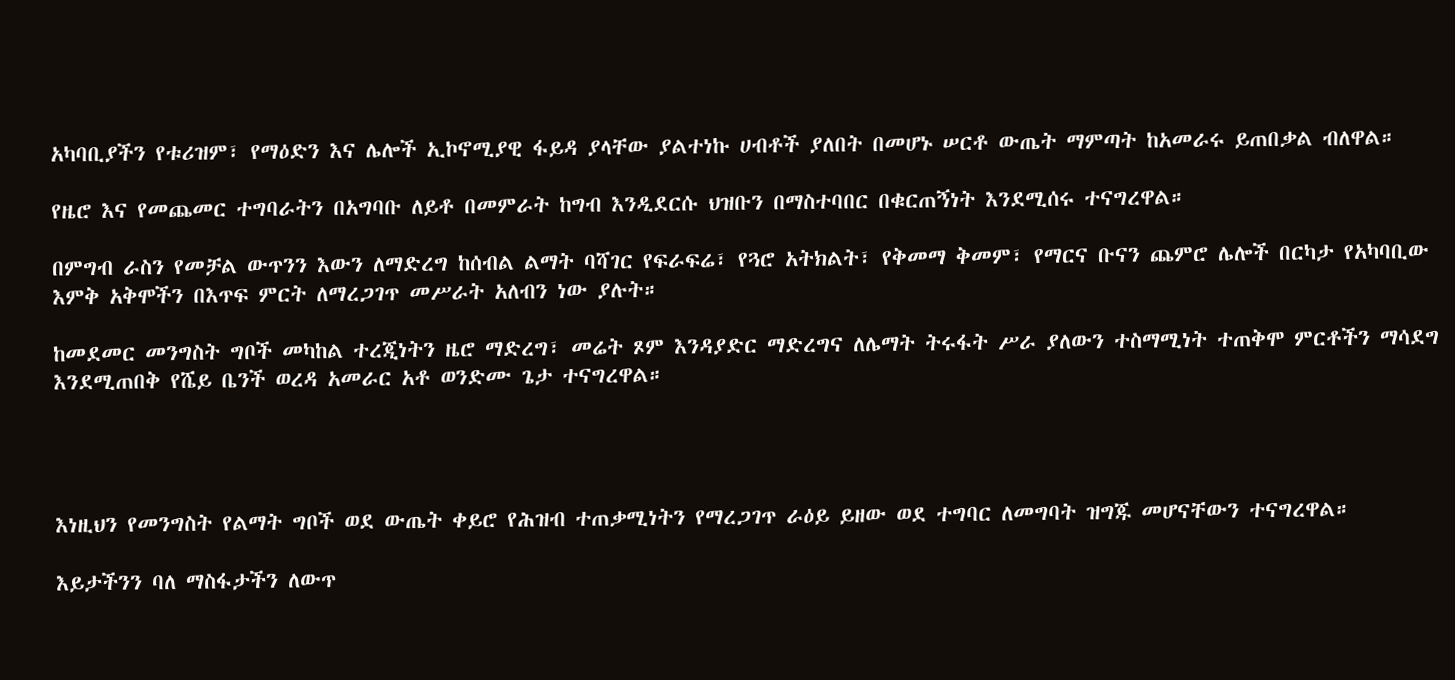አካባቢያችን የቱሪዝም፣ የማዕድን እና ሌሎች ኢኮኖሚያዊ ፋይዳ ያላቸው ያልተነኩ ሀብቶች ያለበት በመሆኑ ሠርቶ ውጤት ማምጣት ከአመራሩ ይጠበቃል ብለዋል።

የዜሮ እና የመጨመር ተግባራትን በአግባቡ ለይቶ በመምራት ከግብ እንዲደርሱ ህዝቡን በማስተባበር በቁርጠኝነት እንደሚሰሩ ተናግረዋል።

በምግብ ራስን የመቻል ውጥንን እውን ለማድረግ ከሰብል ልማት ባሻገር የፍራፍሬ፣ የጓሮ አትክልት፣ የቅመማ ቅመም፣ የማርና ቡናን ጨምሮ ሌሎች በርካታ የአካባቢው እምቅ አቅሞችን በእጥፍ ምርት ለማረጋገጥ መሥራት አለብን ነው ያሉት።

ከመደመር መንግስት ግቦች መካከል ተረጂነትን ዜሮ ማድረግ፣ መሬት ጾም እንዳያድር ማድረግና ለሌማት ትሩፋት ሥራ ያለውን ተስማሚነት ተጠቅሞ ምርቶችን ማሳደግ እንደሚጠበቅ የሼይ ቤንች ወረዳ አመራር አቶ ወንድሙ ጌታ ተናግረዋል።




እነዚህን የመንግስት የልማት ግቦች ወደ ውጤት ቀይሮ የሕዝብ ተጠቃሚነትን የማረጋገጥ ራዕይ ይዘው ወደ ተግባር ለመግባት ዝግጁ መሆናቸውን ተናግረዋል።

እይታችንን ባለ ማስፋታችን ለውጥ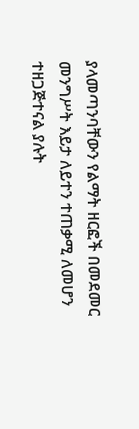ያላመጣንባቸውን የልማት ዘርፎች በመደመር መንግሥት እይታ ለይተን ተጠቃሚ ለመሆን ተዘጋጅተናል ያሉት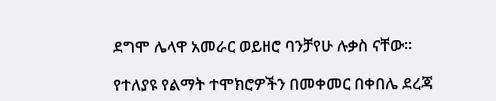ደግሞ ሌላዋ አመራር ወይዘሮ ባንቻየሁ ሉቃስ ናቸው።

የተለያዩ የልማት ተሞክሮዎችን በመቀመር በቀበሌ ደረጃ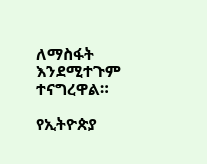ለማስፋት እንደሚተጉም ተናግረዋል።

የኢትዮጵያ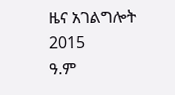ዜና አገልግሎት
2015
ዓ.ም